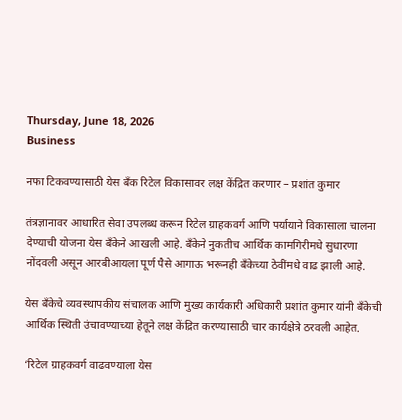Thursday, June 18, 2026
Business

नफा टिकवण्यासाठी येस बँक रिटेल विकासावर लक्ष केंद्रित करणार – प्रशांत कुमार

तंत्रज्ञानावर आधारित सेवा उपलब्ध करून रिटेल ग्राहकवर्ग आणि पर्यायाने विकासाला चालना देण्याची योजना येस बँकेने आखली आहे. बँकेने नुकतीच आर्थिक कामगिरीमधे सुधारणा नोंदवली असून आरबीआयला पूर्ण पैसे आगाऊ भरूनही बँकेच्या ठेवींमधे वाढ झाली आहे.

येस बँकेचे व्यवस्थापकीय संचालक आणि मुख्य कार्यकारी अधिकारी प्रशांत कुमार यांनी बँकेची आर्थिक स्थिती उंचावण्याच्या हेतूने लक्ष केंद्रित करण्यासाठी चार कार्यक्षेत्रे ठरवली आहेत.

‘रिटेल ग्राहकवर्ग वाढवण्याला येस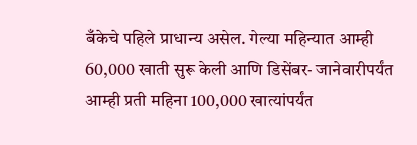बँकेचे पहिले प्राधान्य असेल. गेल्या महिन्यात आम्ही 60,000 खाती सुरू केली आणि डिसेंबर- जानेवारीपर्यंत आम्ही प्रती महिना 100,000 खात्यांपर्यंत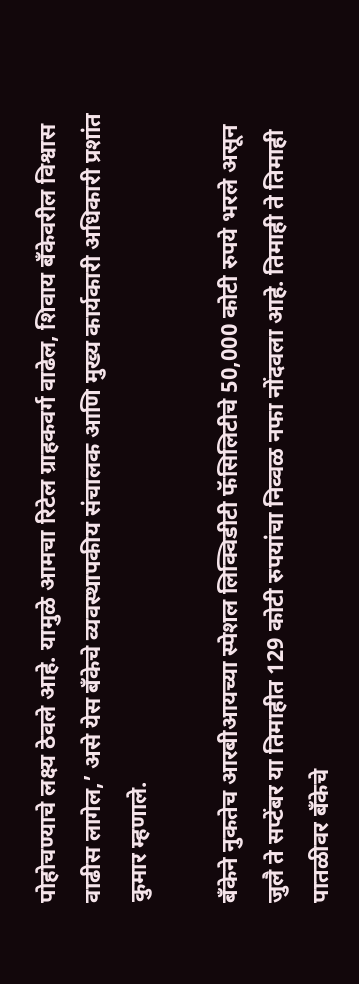पोहोचण्याचे लक्ष्य ठेवले आहे. यामुळे आमचा रिटेल ग्राहकवर्ग वाढेल, शिवाय बँकेवरील विश्वास वाढीस लागेल,’ असे येस बँकेचे व्यवस्थापकीय संचालक आणि मुख्य कार्यकारी अधिकारी प्रशांत कुमार म्हणाले.

बँकेने नुकतेच आरबीआयच्या स्पेशल लिक्विडीटी फॅसिलिटीचे 50,000 कोटी रुपये भरले असून जुलै ते सप्टेंबर या तिमाहीत 129 कोटी रुपयांचा निव्वळ नफा नोंदवला आहे. तिमाही ते तिमाही पातळीवर बँकेचे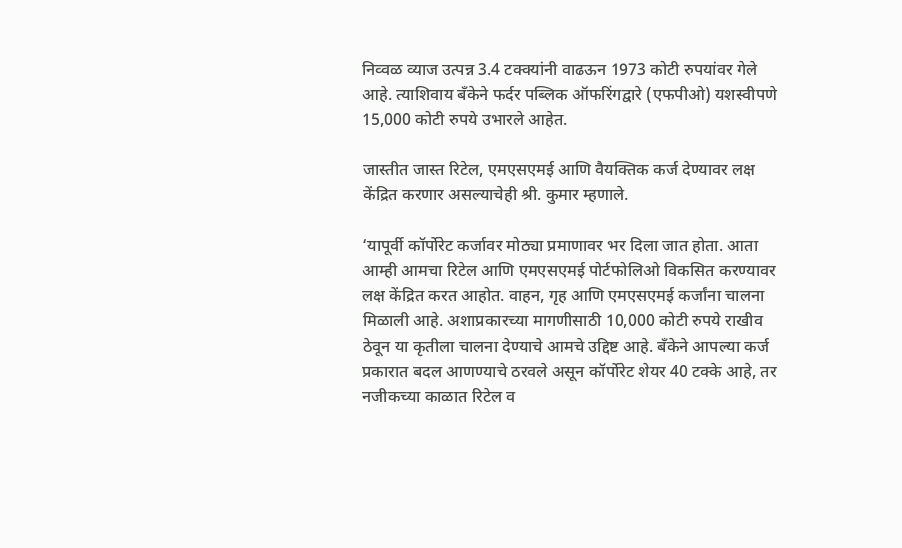निव्वळ व्याज उत्पन्न 3.4 टक्क्यांनी वाढऊन 1973 कोटी रुपयांवर गेले आहे. त्याशिवाय बँकेने फर्दर पब्लिक ऑफरिंगद्वारे (एफपीओ) यशस्वीपणे 15,000 कोटी रुपये उभारले आहेत.

जास्तीत जास्त रिटेल, एमएसएमई आणि वैयक्तिक कर्ज देण्यावर लक्ष केंद्रित करणार असल्याचेही श्री. कुमार म्हणाले.

‘यापूर्वी कॉर्पोरेट कर्जावर मोठ्या प्रमाणावर भर दिला जात होता. आता आम्ही आमचा रिटेल आणि एमएसएमई पोर्टफोलिओ विकसित करण्यावर लक्ष केंद्रित करत आहोत. वाहन, गृह आणि एमएसएमई कर्जांना चालना मिळाली आहे. अशाप्रकारच्या मागणीसाठी 10,000 कोटी रुपये राखीव ठेवून या कृतीला चालना देण्याचे आमचे उद्दिष्ट आहे. बँकेने आपल्या कर्ज प्रकारात बदल आणण्याचे ठरवले असून कॉर्पोरेट शेयर 40 टक्के आहे, तर नजीकच्या काळात रिटेल व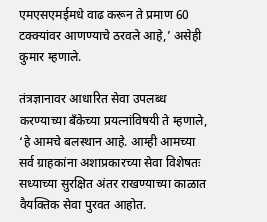एमएसएमईमधे वाढ करून ते प्रमाण 60 टक्क्यांवर आणण्याचे ठरवले आहे,’ असेही कुमार म्हणाले.

तंत्रज्ञानावर आधारित सेवा उपलब्ध करण्याच्या बँकेच्या प्रयत्नांविषयी ते म्हणाले, ‘हे आमचे बलस्थान आहे. आम्ही आमच्या सर्व ग्राहकांना अशाप्रकारच्या सेवा विशेषतः सध्याच्या सुरक्षित अंतर राखण्याच्या काळात वैयक्तिक सेवा पुरवत आहोत.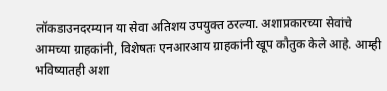लॉकडाउनदरम्यान या सेवा अतिशय उपयुक्त ठरल्या. अशाप्रकारच्या सेवांचे आमच्या ग्राहकांनी, विशेषतः एनआरआय ग्राहकांनी खूप कौतुक केले आहे. आम्ही भविष्यातही अशा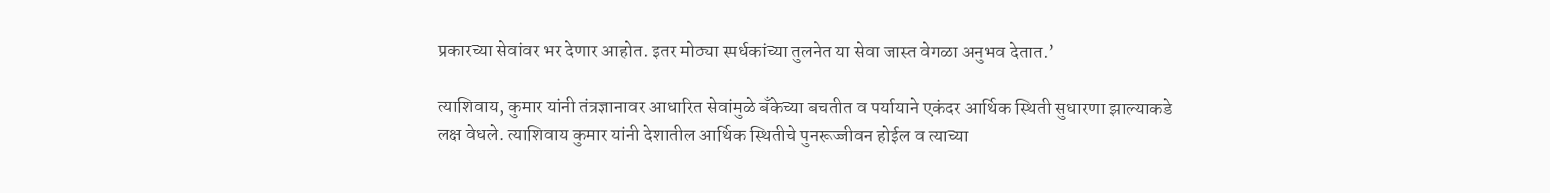प्रकारच्या सेवांवर भर देणार आहोत. इतर मोठ्या स्पर्धकांच्या तुलनेत या सेवा जास्त वेगळा अनुभव देतात.’

त्याशिवाय, कुमार यांनी तंत्रज्ञानावर आधारित सेवांमुळे बँकेच्या बचतीत व पर्यायाने एकंदर आर्थिक स्थिती सुधारणा झाल्याकडे लक्ष वेधले. त्याशिवाय कुमार यांनी देशातील आर्थिक स्थितीचे पुनरूज्जीवन होईल व त्याच्या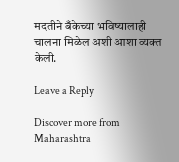मदतीने बँकेच्या भविष्यालाही चालना मिळेल अशी आशा व्यक्त केली.

Leave a Reply

Discover more from Maharashtra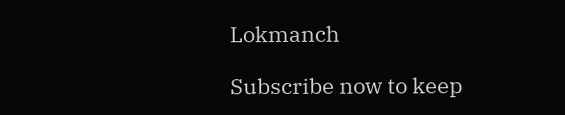Lokmanch

Subscribe now to keep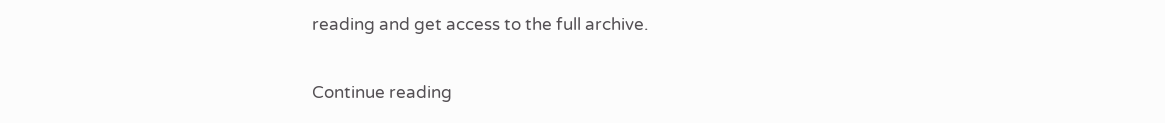reading and get access to the full archive.

Continue reading